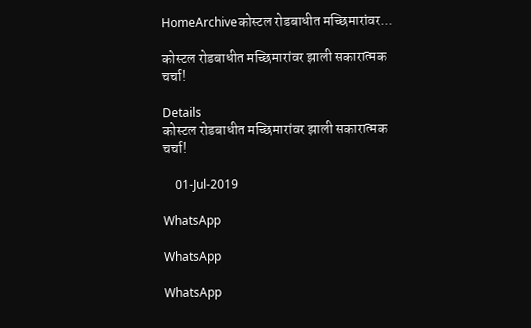HomeArchiveकोस्टल रोडबाधीत मच्छिमारांवर...

कोस्टल रोडबाधीत मच्छिमारांवर झाली सकारात्मक चर्चा!

Details
कोस्टल रोडबाधीत मच्छिमारांवर झाली सकारात्मक चर्चा!

    01-Jul-2019

WhatsApp

WhatsApp

WhatsApp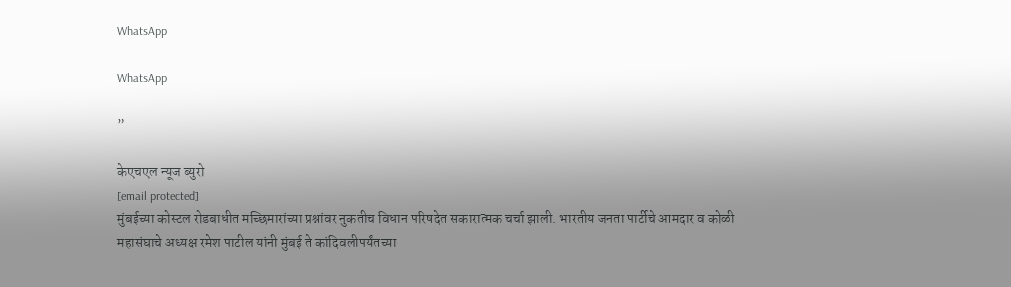WhatsApp

WhatsApp

”

केएचएल न्यूज ब्युरो
[email protected]
मुंबईच्या कोस्टल रोडबाधीत मच्छिमारांच्या प्रश्नांवर नुकतीच विधान परिषदेत सकारात्मक चर्चा झाली. भारतीय जनता पार्टीचे आमदार व कोळी महासंघाचे अध्यक्ष रमेश पाटील यांनी मुंबई ते कांदिवलीपर्यंतच्या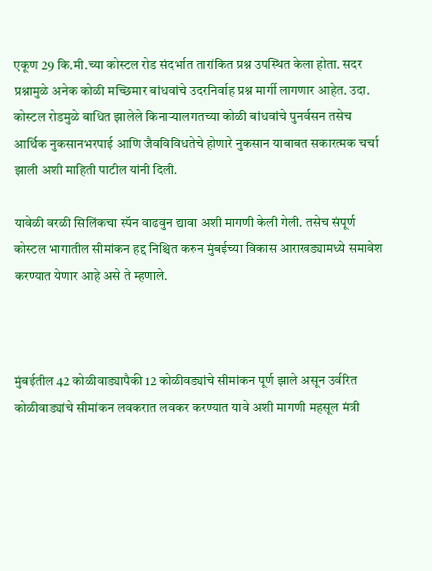एकूण 29 कि.मी.च्या कोस्टल रोड संदर्भात तारांकित प्रश्न उपस्थित केला होता. सदर प्रश्नामुळे अनेक कोळी मच्छिमार बांधवांचे उदरनिर्वाह प्रश्न मार्गी लागणार आहेत. उदा. कोस्टल रोडमुळे बाधित झालेले किनाऱ्यालगतच्या कोळी बांधवांचे पुनर्वसन तसेच आर्थिक नुकसानभरपाई आणि जैवविविधतेचे होणारे नुकसान याबाबत सकारत्मक चर्चा झाली अशी माहिती पाटील यांनी दिली.

यावेळी वरळी सिलिंकचा स्पॅन वाढवुन द्यावा अशी मागणी केली गेली. तसेच संपूर्ण कोस्टल भागातील सीमांकन हद्द निश्चित करुन मुंबईच्या विकास आराखड्यामध्ये समावेश करण्यात येणार आहे असे ते म्हणाले.



मुंबईतील 42 कोळीवाड्यापैकी 12 कोळीवड्यांचे सीमांकन पूर्ण झाले असून उर्वरित कोळीवाड्यांचे सीमांकन लवकरात लवकर करण्यात यावे अशी मागणी महसूल मंत्री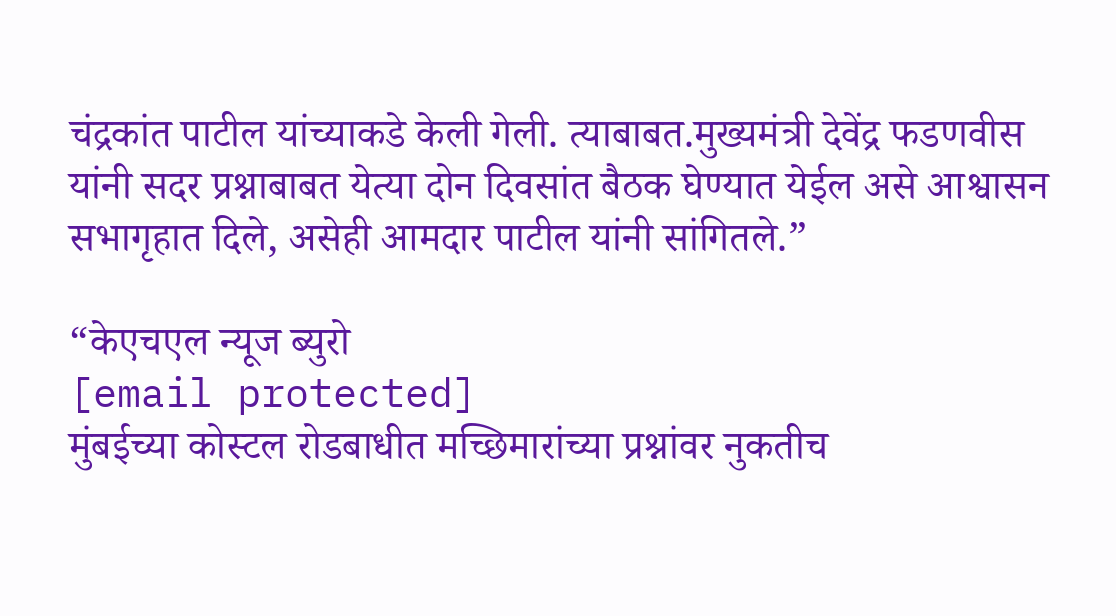चंद्रकांत पाटील यांच्याकडे केली गेली. त्याबाबत.मुख्यमंत्री देवेंद्र फडणवीस यांनी सदर प्रश्नाबाबत येत्या दोन दिवसांत बैठक घेण्यात येईल असे आश्वासन सभागृहात दिले, असेही आमदार पाटील यांनी सांगितले.”

“केएचएल न्यूज ब्युरो
[email protected]
मुंबईच्या कोस्टल रोडबाधीत मच्छिमारांच्या प्रश्नांवर नुकतीच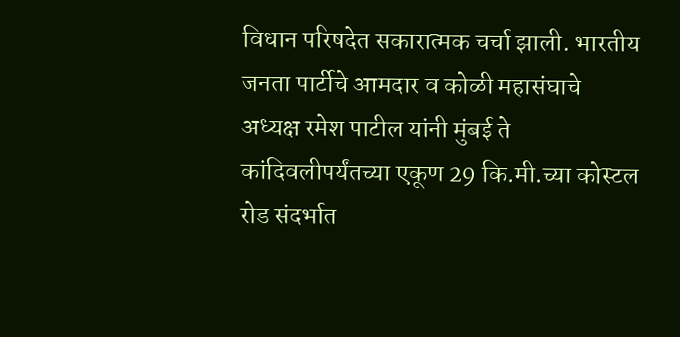विधान परिषदेत सकारात्मक चर्चा झाली. भारतीय जनता पार्टीचे आमदार व कोळी महासंघाचे अध्यक्ष रमेश पाटील यांनी मुंबई ते कांदिवलीपर्यंतच्या एकूण 29 कि.मी.च्या कोस्टल रोड संदर्भात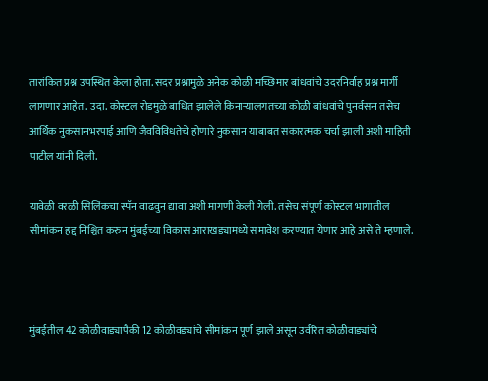तारांकित प्रश्न उपस्थित केला होता. सदर प्रश्नामुळे अनेक कोळी मच्छिमार बांधवांचे उदरनिर्वाह प्रश्न मार्गी लागणार आहेत. उदा. कोस्टल रोडमुळे बाधित झालेले किनाऱ्यालगतच्या कोळी बांधवांचे पुनर्वसन तसेच आर्थिक नुकसानभरपाई आणि जैवविविधतेचे होणारे नुकसान याबाबत सकारत्मक चर्चा झाली अशी माहिती पाटील यांनी दिली.

यावेळी वरळी सिलिंकचा स्पॅन वाढवुन द्यावा अशी मागणी केली गेली. तसेच संपूर्ण कोस्टल भागातील सीमांकन हद्द निश्चित करुन मुंबईच्या विकास आराखड्यामध्ये समावेश करण्यात येणार आहे असे ते म्हणाले.



मुंबईतील 42 कोळीवाड्यापैकी 12 कोळीवड्यांचे सीमांकन पूर्ण झाले असून उर्वरित कोळीवाड्यांचे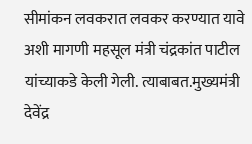सीमांकन लवकरात लवकर करण्यात यावे अशी मागणी महसूल मंत्री चंद्रकांत पाटील यांच्याकडे केली गेली. त्याबाबत.मुख्यमंत्री देवेंद्र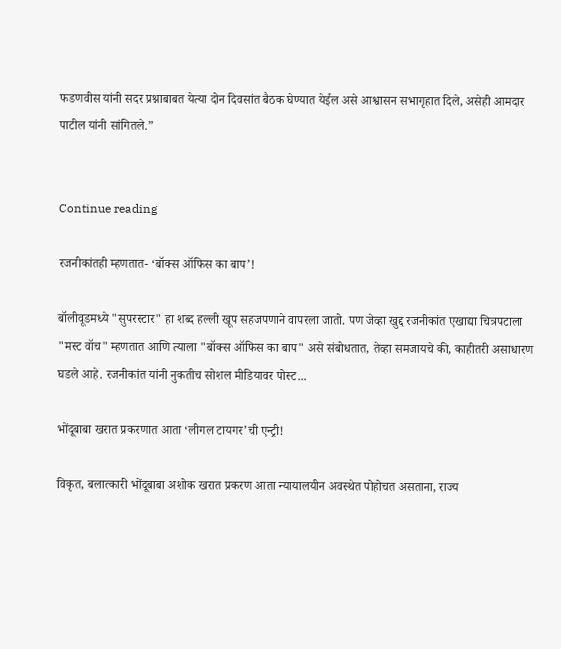फडणवीस यांनी सदर प्रश्नाबाबत येत्या दोन दिवसांत बैठक घेण्यात येईल असे आश्वासन सभागृहात दिले, असेही आमदार पाटील यांनी सांगितले.”


Continue reading

रजनीकांतही म्हणतात- ‘बॉक्स ऑफिस का बाप’!

बॉलीवूडमध्ये "सुपरस्टार" हा शब्द हल्ली खूप सहजपणाने वापरला जातो. पण जेव्हा खुद्द रजनीकांत एखाद्या चित्रपटाला "मस्ट वॉच" म्हणतात आणि त्याला "बॉक्स ऑफिस का बाप" असे संबोधतात, तेव्हा समजायचे की, काहीतरी असाधारण घडले आहे. रजनीकांत यांनी नुकतीच सोशल मीडियावर पोस्ट...

भोंदूबाबा खरात प्रकरणात आता ‘लीगल टायगर’ची एन्ट्री!

विकृत, बलात्कारी भोंदूबाबा अशोक खरात प्रकरण आता न्यायालयीन अवस्थेत पोहोचत असताना, राज्य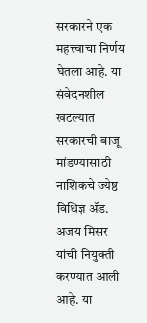सरकारने एक महत्त्वाचा निर्णय घेतला आहे. या संवेदनशील खटल्यात सरकारची बाजू मांडण्यासाठी नाशिकचे ज्येष्ठ विधिज्ञ ॲड. अजय मिसर यांची नियुक्ती करण्यात आली आहे. या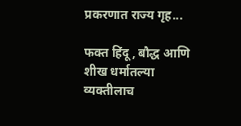प्रकरणात राज्य गृह...

फक्त हिंदू, बौद्ध आणि शीख धर्मातल्या व्यक्तीलाच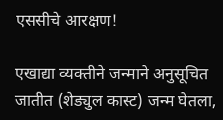एससीचे आरक्षण!

एखाद्या व्यक्तीने जन्माने अनुसूचित जातीत (शेड्युल कास्ट) जन्म घेतला,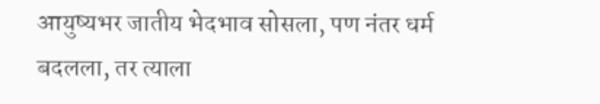आयुष्यभर जातीय भेदभाव सोसला, पण नंतर धर्म बदलला, तर त्याला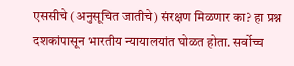एससीचे (अनुसूचित जातीचे) संरक्षण मिळणार का? हा प्रश्न दशकांपासून भारतीय न्यायालयांत घोळत होता. सर्वोच्च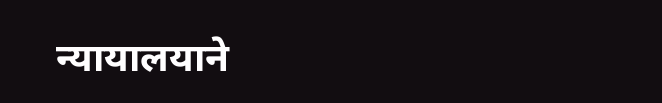न्यायालयाने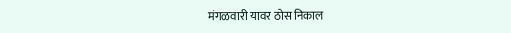मंगळवारी यावर ठोस निकाल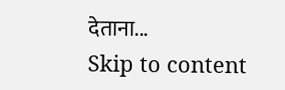देताना...
Skip to content